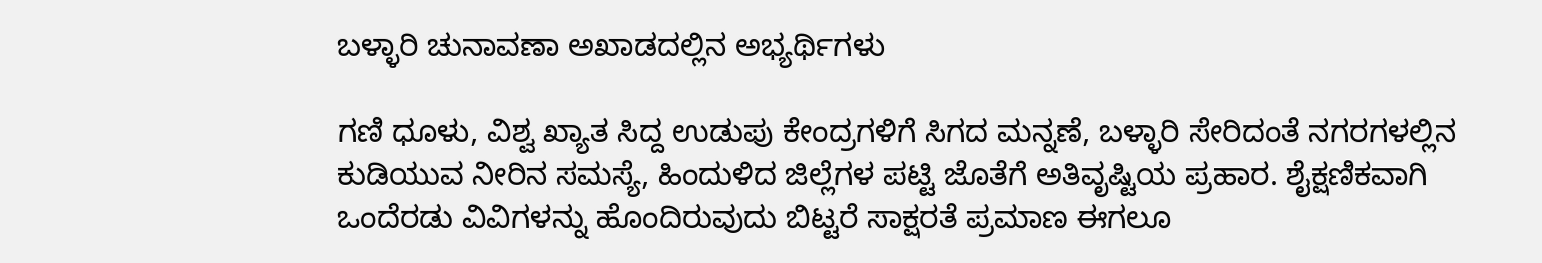ಬಳ್ಳಾರಿ ಚುನಾವಣಾ ಅಖಾಡದಲ್ಲಿನ ಅಭ್ಯರ್ಥಿಗಳು

ಗಣಿ ಧೂಳು, ವಿಶ್ವ ಖ್ಯಾತ ಸಿದ್ದ ಉಡುಪು ಕೇಂದ್ರಗಳಿಗೆ ಸಿಗದ ಮನ್ನಣೆ, ಬಳ್ಳಾರಿ ಸೇರಿದಂತೆ ನಗರಗಳಲ್ಲಿನ ಕುಡಿಯುವ ನೀರಿನ ಸಮಸ್ಯೆ, ಹಿಂದುಳಿದ ಜಿಲ್ಲೆಗಳ ಪಟ್ಟಿ ಜೊತೆಗೆ ಅತಿವೃಷ್ಟಿಯ ಪ್ರಹಾರ. ಶೈಕ್ಷಣಿಕವಾಗಿ ಒಂದೆರಡು ವಿವಿಗಳನ್ನು ಹೊಂದಿರುವುದು ಬಿಟ್ಟರೆ ಸಾಕ್ಷರತೆ ಪ್ರಮಾಣ ಈಗಲೂ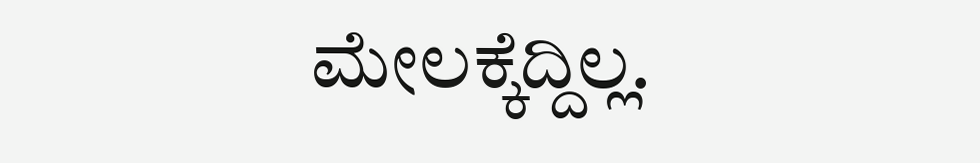ಮೇಲಕ್ಕೆದ್ದಿಲ್ಲ.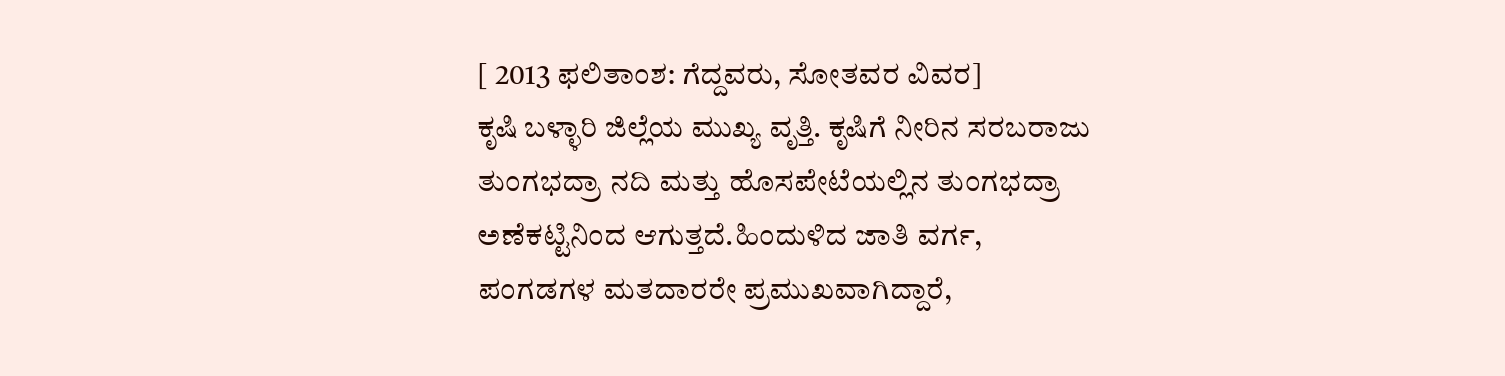[ 2013 ಫಲಿತಾಂಶ: ಗೆದ್ದವರು, ಸೋತವರ ವಿವರ]
ಕೃಷಿ ಬಳ್ಳಾರಿ ಜಿಲ್ಲೆಯ ಮುಖ್ಯ ವೃತ್ತಿ. ಕೃಷಿಗೆ ನೀರಿನ ಸರಬರಾಜು ತುಂಗಭದ್ರಾ ನದಿ ಮತ್ತು ಹೊಸಪೇಟೆಯಲ್ಲಿನ ತುಂಗಭದ್ರಾ ಅಣೆಕಟ್ಟಿನಿಂದ ಆಗುತ್ತದೆ.ಹಿಂದುಳಿದ ಜಾತಿ ವರ್ಗ, ಪಂಗಡಗಳ ಮತದಾರರೇ ಪ್ರಮುಖವಾಗಿದ್ದಾರೆ,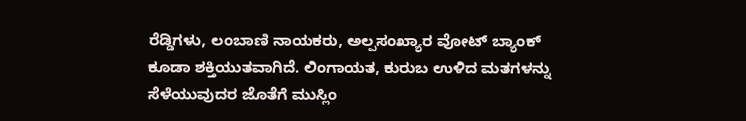ರೆಡ್ಡಿಗಳು, ಲಂಬಾಣಿ ನಾಯಕರು, ಅಲ್ಪಸಂಖ್ಯಾರ ವೋಟ್ ಬ್ಯಾಂಕ್ ಕೂಡಾ ಶಕ್ತಿಯುತವಾಗಿದೆ. ಲಿಂಗಾಯತ, ಕುರುಬ ಉಳಿದ ಮತಗಳನ್ನು ಸೆಳೆಯುವುದರ ಜೊತೆಗೆ ಮುಸ್ಲಿಂ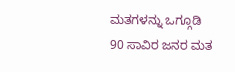ಮತಗಳನ್ನು ಒಗ್ಗೂಡಿ 90 ಸಾವಿರ ಜನರ ಮತ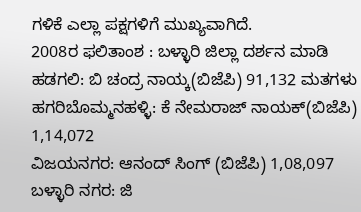ಗಳಿಕೆ ಎಲ್ಲಾ ಪಕ್ಷಗಳಿಗೆ ಮುಖ್ಯವಾಗಿದೆ.
2008ರ ಫಲಿತಾಂಶ : ಬಳ್ಳಾರಿ ಜಿಲ್ಲಾ ದರ್ಶನ ಮಾಡಿ
ಹಡಗಲಿ: ಬಿ ಚಂದ್ರ ನಾಯ್ಕ(ಬಿಜೆಪಿ) 91,132 ಮತಗಳು
ಹಗರಿಬೊಮ್ಮನಹಳ್ಳಿ: ಕೆ ನೇಮರಾಜ್ ನಾಯಕ್(ಬಿಜೆಪಿ) 1,14,072
ವಿಜಯನಗರ: ಆನಂದ್ ಸಿಂಗ್ (ಬಿಜೆಪಿ) 1,08,097
ಬಳ್ಳಾರಿ ನಗರ: ಜಿ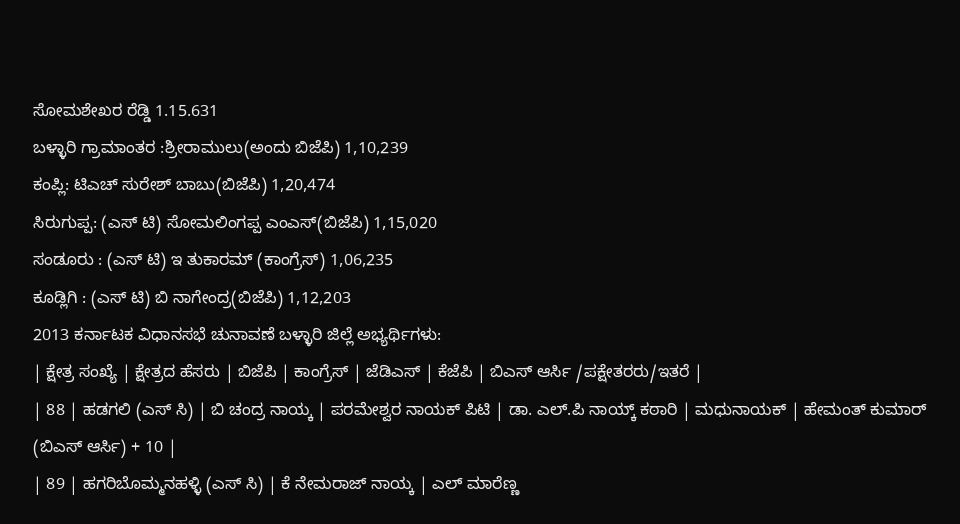ಸೋಮಶೇಖರ ರೆಡ್ಡಿ 1.15.631
ಬಳ್ಳಾರಿ ಗ್ರಾಮಾಂತರ :ಶ್ರೀರಾಮುಲು(ಅಂದು ಬಿಜೆಪಿ) 1,10,239
ಕಂಪ್ಲಿ: ಟಿಎಚ್ ಸುರೇಶ್ ಬಾಬು(ಬಿಜೆಪಿ) 1,20,474
ಸಿರುಗುಪ್ಪ: (ಎಸ್ ಟಿ) ಸೋಮಲಿಂಗಪ್ಪ ಎಂಎಸ್(ಬಿಜೆಪಿ) 1,15,020
ಸಂಡೂರು : (ಎಸ್ ಟಿ) ಇ ತುಕಾರಮ್ (ಕಾಂಗ್ರೆಸ್) 1,06,235
ಕೂಡ್ಲಿಗಿ : (ಎಸ್ ಟಿ) ಬಿ ನಾಗೇಂದ್ರ(ಬಿಜೆಪಿ) 1,12,203
2013 ಕರ್ನಾಟಕ ವಿಧಾನಸಭೆ ಚುನಾವಣೆ ಬಳ್ಳಾರಿ ಜಿಲ್ಲೆ ಅಭ್ಯರ್ಥಿಗಳು:
| ಕ್ಷೇತ್ರ ಸಂಖ್ಯೆ | ಕ್ಷೇತ್ರದ ಹೆಸರು | ಬಿಜೆಪಿ | ಕಾಂಗ್ರೆಸ್ | ಜೆಡಿಎಸ್ | ಕೆಜೆಪಿ | ಬಿಎಸ್ ಆರ್ಸಿ /ಪಕ್ಷೇತರರು/ಇತರೆ |
| 88 | ಹಡಗಲಿ (ಎಸ್ ಸಿ) | ಬಿ ಚಂದ್ರ ನಾಯ್ಕ | ಪರಮೇಶ್ವರ ನಾಯಕ್ ಪಿಟಿ | ಡಾ. ಎಲ್.ಪಿ ನಾಯ್ಕ್ ಕಠಾರಿ | ಮಧುನಾಯಕ್ | ಹೇಮಂತ್ ಕುಮಾರ್ (ಬಿಎಸ್ ಆರ್ಸಿ) + 10 |
| 89 | ಹಗರಿಬೊಮ್ಮನಹಳ್ಳಿ (ಎಸ್ ಸಿ) | ಕೆ ನೇಮರಾಜ್ ನಾಯ್ಕ | ಎಲ್ ಮಾರೆಣ್ಣ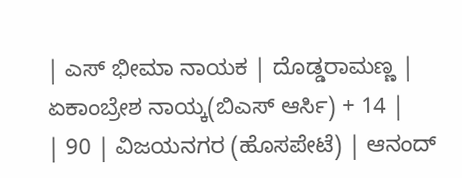| ಎಸ್ ಭೀಮಾ ನಾಯಕ | ದೊಡ್ಡರಾಮಣ್ಣ | ಏಕಾಂಬ್ರೇಶ ನಾಯ್ಕ(ಬಿಎಸ್ ಆರ್ಸಿ) + 14 |
| 90 | ವಿಜಯನಗರ (ಹೊಸಪೇಟೆ) | ಆನಂದ್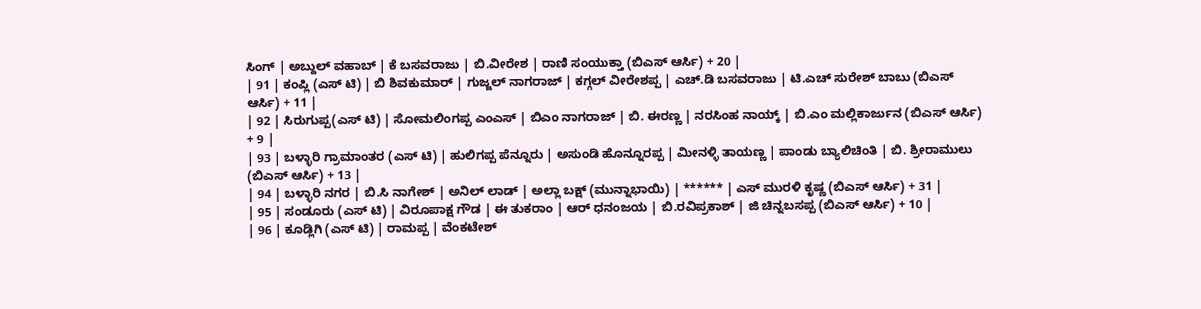ಸಿಂಗ್ | ಅಬ್ದುಲ್ ವಹಾಬ್ | ಕೆ ಬಸವರಾಜು | ಬಿ.ವೀರೇಶ | ರಾಣಿ ಸಂಯುಕ್ತಾ (ಬಿಎಸ್ ಆರ್ಸಿ) + 20 |
| 91 | ಕಂಪ್ಲಿ (ಎಸ್ ಟಿ) | ಬಿ ಶಿವಕುಮಾರ್ | ಗುಜ್ಜಲ್ ನಾಗರಾಜ್ | ಕಗ್ಗಲ್ ವೀರೇಶಪ್ಪ | ಎಚ್.ಡಿ ಬಸವರಾಜು | ಟಿ.ಎಚ್ ಸುರೇಶ್ ಬಾಬು (ಬಿಎಸ್ ಆರ್ಸಿ) + 11 |
| 92 | ಸಿರುಗುಪ್ಪ(ಎಸ್ ಟಿ) | ಸೋಮಲಿಂಗಪ್ಪ ಎಂಎಸ್ | ಬಿಎಂ ನಾಗರಾಜ್ | ಬಿ. ಈರಣ್ಣ | ನರಸಿಂಹ ನಾಯ್ಕ್ | ಬಿ.ಎಂ ಮಲ್ಲಿಕಾರ್ಜುನ (ಬಿಎಸ್ ಆರ್ಸಿ) + 9 |
| 93 | ಬಳ್ಳಾರಿ ಗ್ರಾಮಾಂತರ (ಎಸ್ ಟಿ) | ಹುಲಿಗಪ್ಪ ಪೆನ್ನೂರು | ಅಸುಂಡಿ ಹೊನ್ನೂರಪ್ಪ | ಮೀನಳ್ಳಿ ತಾಯಣ್ಣ | ಪಾಂಡು ಬ್ಯಾಲಿಚಿಂತಿ | ಬಿ. ಶ್ರೀರಾಮುಲು (ಬಿಎಸ್ ಆರ್ಸಿ) + 13 |
| 94 | ಬಳ್ಳಾರಿ ನಗರ | ಬಿ.ಸಿ ನಾಗೇಶ್ | ಅನಿಲ್ ಲಾಡ್ | ಅಲ್ಲಾ ಬಕ್ಷ್ (ಮುನ್ನಾಭಾಯಿ) | ****** | ಎಸ್ ಮುರಳಿ ಕೃಷ್ಣ (ಬಿಎಸ್ ಆರ್ಸಿ) + 31 |
| 95 | ಸಂಡೂರು (ಎಸ್ ಟಿ) | ವಿರೂಪಾಕ್ಷ ಗೌಡ | ಈ ತುಕರಾಂ | ಆರ್ ಧನಂಜಯ | ಬಿ.ರವಿಪ್ರಕಾಶ್ | ಜಿ ಚಿನ್ನಬಸಪ್ಪ (ಬಿಎಸ್ ಆರ್ಸಿ) + 10 |
| 96 | ಕೂಡ್ಲಿಗಿ (ಎಸ್ ಟಿ) | ರಾಮಪ್ಪ | ವೆಂಕಟೇಶ್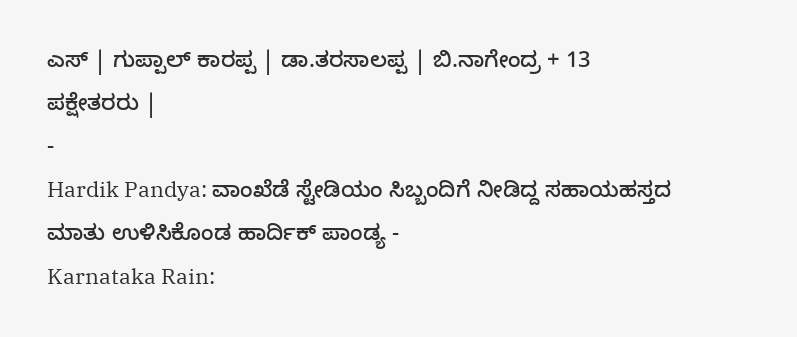ಎಸ್ | ಗುಪ್ಪಾಲ್ ಕಾರಪ್ಪ | ಡಾ.ತರಸಾಲಪ್ಪ | ಬಿ.ನಾಗೇಂದ್ರ + 13 ಪಕ್ಷೇತರರು |
-
Hardik Pandya: ವಾಂಖೆಡೆ ಸ್ಟೇಡಿಯಂ ಸಿಬ್ಬಂದಿಗೆ ನೀಡಿದ್ದ ಸಹಾಯಹಸ್ತದ ಮಾತು ಉಳಿಸಿಕೊಂಡ ಹಾರ್ದಿಕ್ ಪಾಂಡ್ಯ -
Karnataka Rain: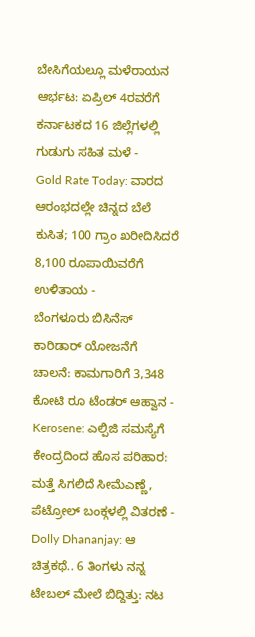ಬೇಸಿಗೆಯಲ್ಲೂ ಮಳೆರಾಯನ ಆರ್ಭಟ: ಏಪ್ರಿಲ್ 4ರವರೆಗೆ ಕರ್ನಾಟಕದ 16 ಜಿಲ್ಲೆಗಳಲ್ಲಿ ಗುಡುಗು ಸಹಿತ ಮಳೆ -
Gold Rate Today: ವಾರದ ಆರಂಭದಲ್ಲೇ ಚಿನ್ನದ ಬೆಲೆ ಕುಸಿತ; 100 ಗ್ರಾಂ ಖರೀದಿಸಿದರೆ 8,100 ರೂಪಾಯಿವರೆಗೆ ಉಳಿತಾಯ -
ಬೆಂಗಳೂರು ಬಿಸಿನೆಸ್ ಕಾರಿಡಾರ್ ಯೋಜನೆಗೆ ಚಾಲನೆ: ಕಾಮಗಾರಿಗೆ 3,348 ಕೋಟಿ ರೂ ಟೆಂಡರ್ ಆಹ್ವಾನ -
Kerosene: ಎಲ್ಪಿಜಿ ಸಮಸ್ಯೆಗೆ ಕೇಂದ್ರದಿಂದ ಹೊಸ ಪರಿಹಾರ: ಮತ್ತೆ ಸಿಗಲಿದೆ ಸೀಮೆಎಣ್ಣೆ, ಪೆಟ್ರೋಲ್ ಬಂಕ್ಗಳಲ್ಲಿ ವಿತರಣೆ -
Dolly Dhananjay: ಆ ಚಿತ್ರಕಥೆ.. 6 ತಿಂಗಳು ನನ್ನ ಟೇಬಲ್ ಮೇಲೆ ಬಿದ್ದಿತ್ತು: ನಟ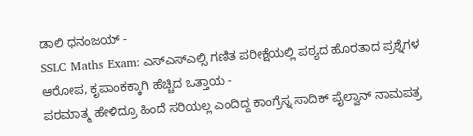ಡಾಲಿ ಧನಂಜಯ್ -
SSLC Maths Exam: ಎಸ್ಎಸ್ಎಲ್ಸಿ ಗಣಿತ ಪರೀಕ್ಷೆಯಲ್ಲಿ ಪಠ್ಯದ ಹೊರತಾದ ಪ್ರಶ್ನೆಗಳ ಆರೋಪ, ಕೃಪಾಂಕಕ್ಕಾಗಿ ಹೆಚ್ಚಿದ ಒತ್ತಾಯ -
ಪರಮಾತ್ಮ ಹೇಳಿದ್ರೂ ಹಿಂದೆ ಸರಿಯಲ್ಲ ಎಂದಿದ್ದ ಕಾಂಗ್ರೆಸ್ನ ಸಾದಿಕ್ ಪೈಲ್ವಾನ್ ನಾಮಪತ್ರ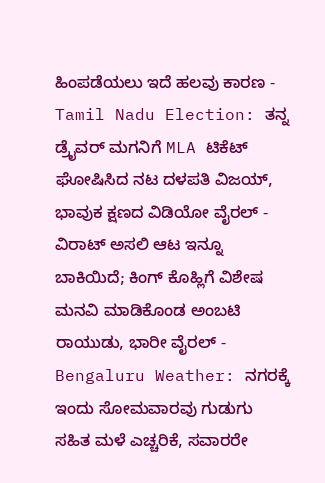ಹಿಂಪಡೆಯಲು ಇದೆ ಹಲವು ಕಾರಣ -
Tamil Nadu Election: ತನ್ನ ಡ್ರೈವರ್ ಮಗನಿಗೆ MLA ಟಿಕೆಟ್ ಘೋಷಿಸಿದ ನಟ ದಳಪತಿ ವಿಜಯ್, ಭಾವುಕ ಕ್ಷಣದ ವಿಡಿಯೋ ವೈರಲ್ -
ವಿರಾಟ್ ಅಸಲಿ ಆಟ ಇನ್ನೂ ಬಾಕಿಯಿದೆ; ಕಿಂಗ್ ಕೊಹ್ಲಿಗೆ ವಿಶೇಷ ಮನವಿ ಮಾಡಿಕೊಂಡ ಅಂಬಟಿ ರಾಯುಡು, ಭಾರೀ ವೈರಲ್ -
Bengaluru Weather: ನಗರಕ್ಕೆ ಇಂದು ಸೋಮವಾರವು ಗುಡುಗು ಸಹಿತ ಮಳೆ ಎಚ್ಚರಿಕೆ, ಸವಾರರೇ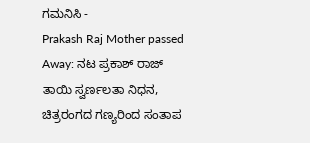ಗಮನಿಸಿ -
Prakash Raj Mother passed Away: ನಟ ಪ್ರಕಾಶ್ ರಾಜ್ ತಾಯಿ ಸ್ವರ್ಣಲತಾ ನಿಧನ, ಚಿತ್ರರಂಗದ ಗಣ್ಯರಿಂದ ಸಂತಾಪ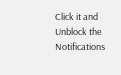Click it and Unblock the Notifications